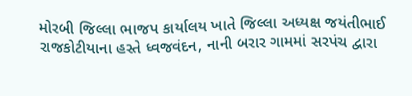મોરબી જિલ્લા ભાજપ કાર્યાલય ખાતે જિલ્લા અધ્યક્ષ જયંતીભાઈ રાજકોટીયાના હસ્તે ધ્વજવંદન, નાની બરાર ગામમાં સરપંચ દ્વારા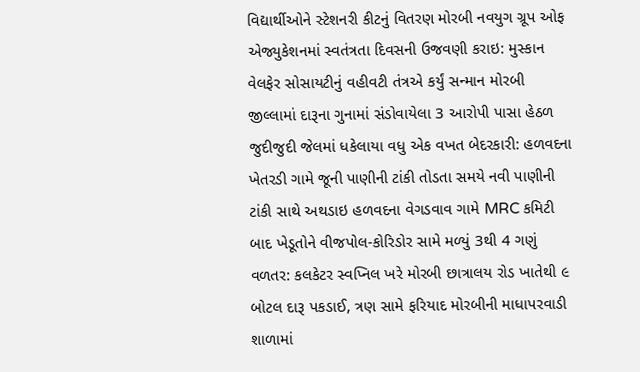વિદ્યાર્થીઓને સ્ટેશનરી કીટનું વિતરણ મોરબી નવયુગ ગ્રૂપ ઓફ એજ્યુકેશનમાં સ્વતંત્રતા દિવસની ઉજવણી કરાઇ: મુસ્કાન વેલફેર સોસાયટીનું વહીવટી તંત્રએ કર્યું સન્માન મોરબી જીલ્લામાં દારૂના ગુનામાં સંડોવાયેલા 3 આરોપી પાસા હેઠળ જુદીજુદી જેલમાં ધકેલાયા વધુ એક વખત બેદરકારી: હળવદના ખેતરડી ગામે જૂની પાણીની ટાંકી તોડતા સમયે નવી પાણીની ટાંકી સાથે અથડાઇ હળવદના વેગડવાવ ગામે MRC કમિટી બાદ ખેડૂતોને વીજપોલ-કોરિડોર સામે મળ્યું 3થી 4 ગણું વળતર: કલકેટર સ્વપ્નિલ ખરે મોરબી છાત્રાલય રોડ ખાતેથી ૯ બોટલ દારૂ પકડાઈ, ત્રણ સામે ફરિયાદ મોરબીની માધાપરવાડી શાળામાં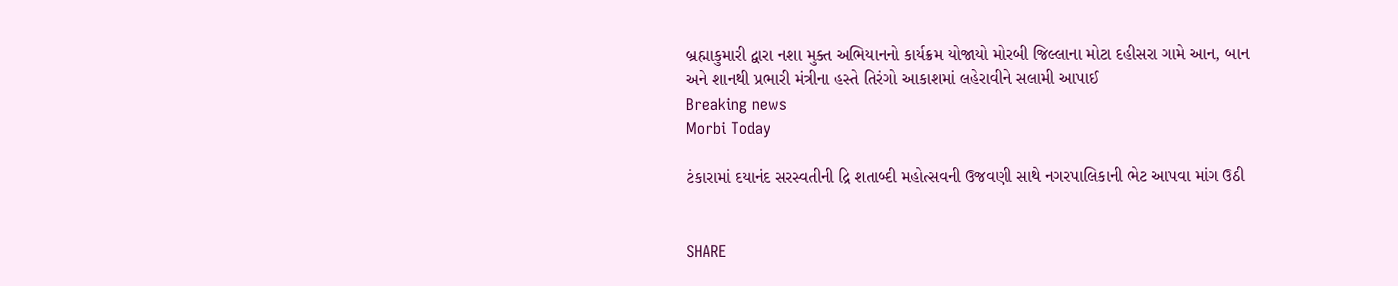બ્રહ્માકુમારી દ્વારા નશા મુક્ત અભિયાનનો કાર્યક્રમ યોજાયો મોરબી જિલ્લાના મોટા દહીસરા ગામે આન, બાન અને શાનથી પ્રભારી મંત્રીના હસ્તે તિરંગો આકાશમાં લહેરાવીને સલામી આપાઈ
Breaking news
Morbi Today

ટંકારામાં દયાનંદ સરસ્વતીની દ્રિ શતાબ્દી મહોત્સવની ઉજવણી સાથે નગરપાલિકાની ભેટ આપવા માંગ ઉઠી


SHARE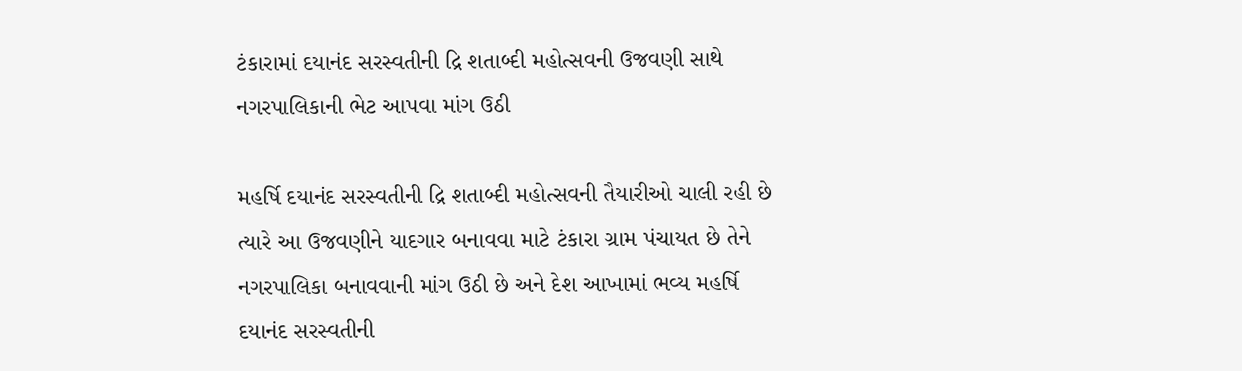ટંકારામાં દયાનંદ સરસ્વતીની દ્રિ શતાબ્દી મહોત્સવની ઉજવણી સાથે નગરપાલિકાની ભેટ આપવા માંગ ઉઠી

મહર્ષિ દયાનંદ સરસ્વતીની દ્રિ શતાબ્દી મહોત્સવની તૈયારીઓ ચાલી રહી છે ત્યારે આ ઉજવણીને યાદગાર બનાવવા માટે ટંકારા ગ્રામ પંચાયત છે તેને નગરપાલિકા બનાવવાની માંગ ઉઠી છે અને દેશ આખામાં ભવ્ય મહર્ષિ દયાનંદ સરસ્વતીની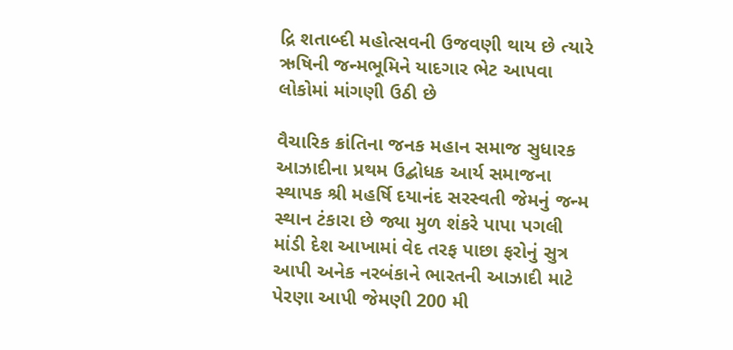દ્રિ શતાબ્દી મહોત્સવની ઉજવણી થાય છે ત્યારે ઋષિની જન્મભૂમિને યાદગાર ભેટ આપવા લોકોમાં માંગણી ઉઠી છે

વૈચારિક ક્રાંતિના જનક મહાન સમાજ સુધારક આઝાદીના પ્રથમ ઉદ્બોધક આર્ય સમાજના સ્થાપક શ્રી મહર્ષિ દયાનંદ સરસ્વતી જેમનું જન્મ સ્થાન ટંકારા છે જ્યા મુળ શંકરે પાપા પગલી માંડી દેશ આખામાં વેદ તરફ પાછા ફરોનું સુત્ર આપી અનેક નરબંકાને ભારતની આઝાદી માટે પેરણા આપી જેમણી 200 મી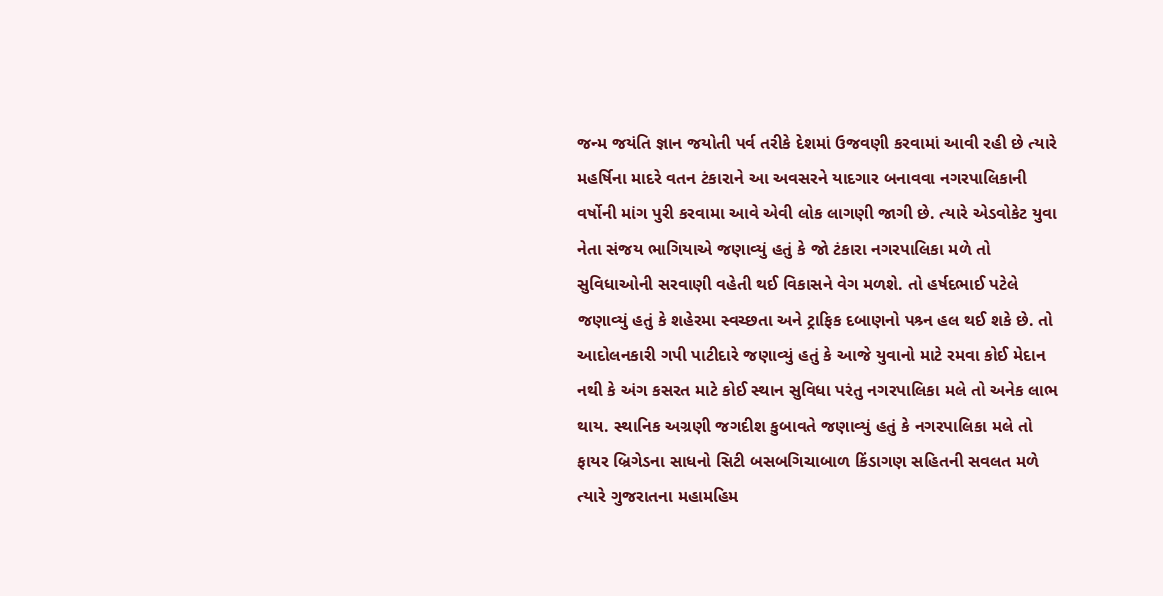જન્મ જયંતિ જ્ઞાન જયોતી પર્વ તરીકે દેશમાં ઉજવણી કરવામાં આવી રહી છે ત્યારે મહર્ષિના માદરે વતન ટંકારાને આ અવસરને યાદગાર બનાવવા નગરપાલિકાની વર્ષોની માંગ પુરી કરવામા આવે એવી લોક લાગણી જાગી છે. ત્યારે એડવોકેટ યુવા નેતા સંજય ભાગિયાએ જણાવ્યું હતું કે જો ટંકારા નગરપાલિકા મળે તો સુવિધાઓની સરવાણી વહેતી થઈ વિકાસને વેગ મળશે. તો હર્ષદભાઈ પટેલે જણાવ્યું હતું કે શહેરમા સ્વચ્છતા અને ટ્રાફિક દબાણનો પશ્ર્ન હલ થઈ શકે છે. તો આદોલનકારી ગપી પાટીદારે જણાવ્યું હતું કે આજે યુવાનો માટે રમવા કોઈ મેદાન નથી કે અંગ કસરત માટે કોઈ સ્થાન સુવિધા પરંતુ નગરપાલિકા મલે તો અનેક લાભ થાય. સ્થાનિક અગ્રણી જગદીશ કુબાવતે જણાવ્યું હતું કે નગરપાલિકા મલે તો ફાયર બ્રિગેડના સાધનો સિટી બસબગિચાબાળ કિંડાગણ સહિતની સવલત મળે ત્યારે ગુજરાતના મહામહિમ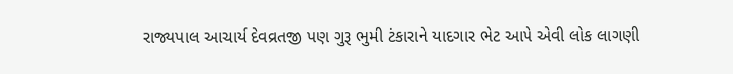રાજ્યપાલ આચાર્ય દેવવ્રતજી પણ ગુરૂ ભુમી ટંકારાને યાદગાર ભેટ આપે એવી લોક લાગણી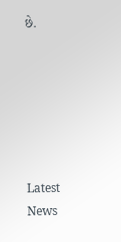છે.






Latest News